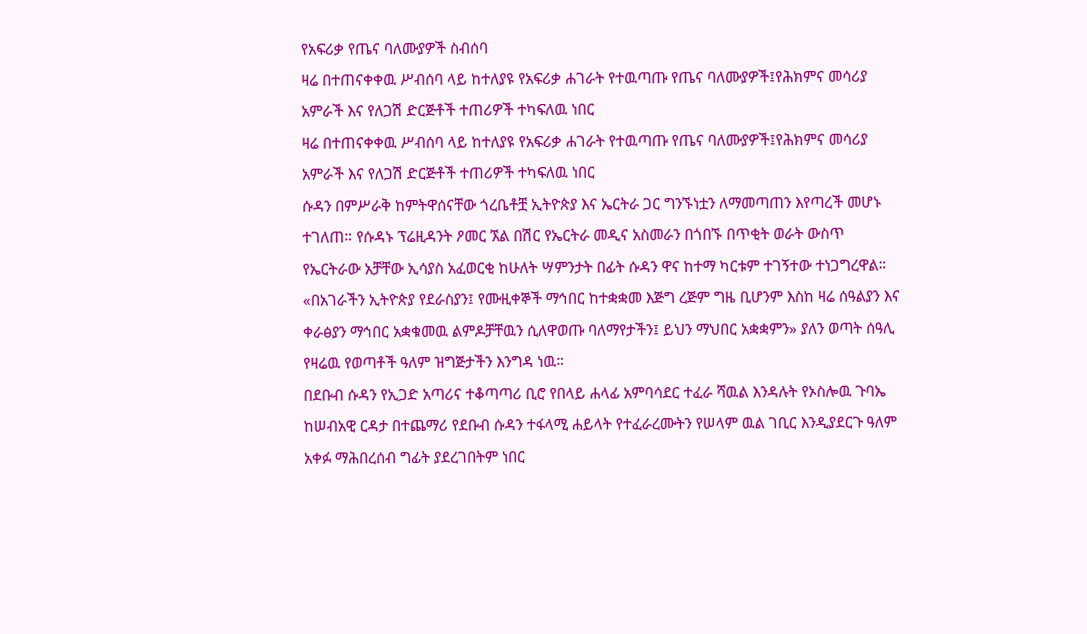የአፍሪቃ የጤና ባለሙያዎች ስብሰባ
ዛሬ በተጠናቀቀዉ ሥብሰባ ላይ ከተለያዩ የአፍሪቃ ሐገራት የተዉጣጡ የጤና ባለሙያዎች፤የሕክምና መሳሪያ አምራች እና የለጋሽ ድርጅቶች ተጠሪዎች ተካፍለዉ ነበር
ዛሬ በተጠናቀቀዉ ሥብሰባ ላይ ከተለያዩ የአፍሪቃ ሐገራት የተዉጣጡ የጤና ባለሙያዎች፤የሕክምና መሳሪያ አምራች እና የለጋሽ ድርጅቶች ተጠሪዎች ተካፍለዉ ነበር
ሱዳን በምሥራቅ ከምትዋሰናቸው ጎረቤቶቿ ኢትዮጵያ እና ኤርትራ ጋር ግንኙነቷን ለማመጣጠን እየጣረች መሆኑ ተገለጠ። የሱዳኑ ፕሬዚዳንት ዖመር ኧል በሽር የኤርትራ መዲና አስመራን በጎበኙ በጥቂት ወራት ውስጥ የኤርትራው አቻቸው ኢሳያስ አፈወርቂ ከሁለት ሣምንታት በፊት ሱዳን ዋና ከተማ ካርቱም ተገኝተው ተነጋግረዋል።
«በአገራችን ኢትዮጵያ የደራስያን፤ የሙዚቀኞች ማኅበር ከተቋቋመ እጅግ ረጅም ግዜ ቢሆንም እስከ ዛሬ ሰዓልያን እና ቀራፅያን ማኅበር አቋቁመዉ ልምዶቻቸዉን ሲለዋወጡ ባለማየታችን፤ ይህን ማህበር አቋቋምን» ያለን ወጣት ሰዓሊ የዛሬዉ የወጣቶች ዓለም ዝግጅታችን እንግዳ ነዉ።
በደቡብ ሱዳን የኢጋድ አጣሪና ተቆጣጣሪ ቢሮ የበላይ ሐላፊ አምባሳደር ተፈራ ሻዉል እንዳሉት የኦስሎዉ ጉባኤ ከሠብአዊ ርዳታ በተጨማሪ የደቡብ ሱዳን ተፋላሚ ሐይላት የተፈራረሙትን የሠላም ዉል ገቢር እንዲያደርጉ ዓለም አቀፉ ማሕበረሰብ ግፊት ያደረገበትም ነበር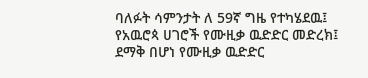ባለፉት ሳምንታት ለ 59ኛ ግዜ የተካሄደዉ፤ የአዉሮጳ ሀገሮች የሙዚቃ ዉድድር መድረክ፤ ደማቅ በሆነ የሙዚቃ ዉድድር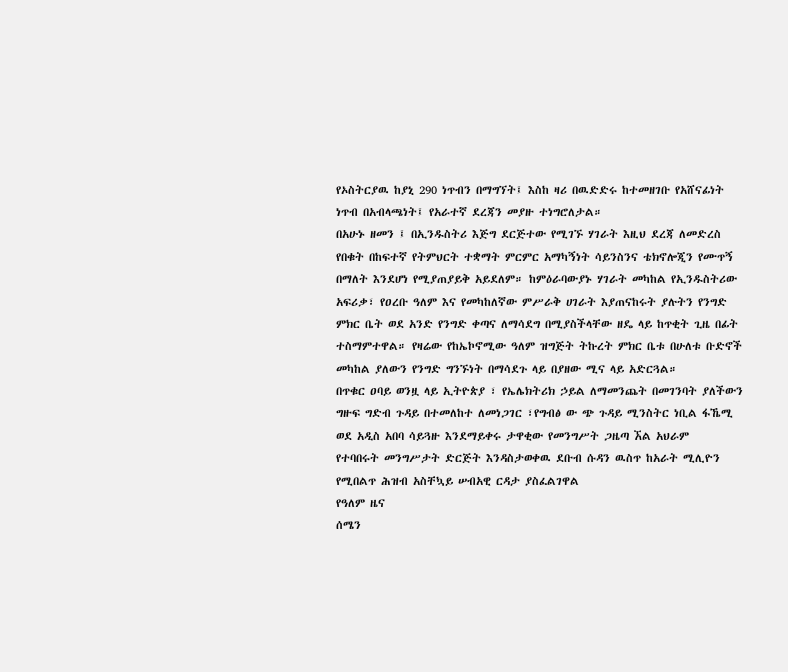የኦስትርያዉ ከያኒ 290 ነጥብን በማግኘት፤ እስከ ዛሪ በዉድድሩ ከተመዘገቡ የአሸናፊነት ነጥብ በአብላጫነት፤ የአራተኛ ደረጃን መያዙ ተነግሮለታል።
በአሁኑ ዘመን ፤ በኢንዱስትሪ እጅግ ደርጅተው የሚገኙ ሃገራት እዚህ ደረጃ ለመድረስ የበቁት በከፍተኛ የትምህርት ተቋማት ምርምር አማካኝነት ሳይንስንና ቴክኖሎጂን የሙጥኝ በማለት እንደሆነ የሚያጠያይቅ አይደለም። ከምዕራባውያኑ ሃገራት መካከል የኢንዱስትሪው
አፍሪቃ፣ የዐረቡ ዓለም እና የመካከለኛው ምሥራቅ ሀገራት እያጠናከሩት ያሉትን የንግድ ምክር ቤት ወደ አንድ የንግድ ቀጣና ለማሳደግ በሚያስችላቸው ዘዴ ላይ ከጥቂት ጊዜ በፊት ተስማምተዋል። የዛሬው የከኤኮኖሚው ዓለም ዝግጅት ትኩረት ምክር ቤቱ በሁለቱ ቡድኖች መካከል ያለውን የንግድ ግንኙነት በማሳደጉ ላይ በያዘው ሚና ላይ አድርጓል።
በጥቁር ዐባይ ወንዟ ላይ ኢትዮጵያ ፣ የኤሌክትሪክ ኃይል ለማመንጨት በመገንባት ያለችውን ግዙፍ ግድብ ጉዳይ በተመለከተ ለመነጋገር ፣የግብፅ ው ጭ ጉዳይ ሚንስትር ነቢል ፋኼሚ ወደ አዲስ አበባ ሳይጓዙ እንደማይቀሩ ታዋቂው የመንግሥት ጋዜጣ ኧል አህራም
የተባበሩት መንግሥታት ድርጅት እንዳስታወቀዉ ደቡብ ሱዳን ዉስጥ ከአራት ሚሊዮን የሚበልጥ ሕዝብ አስቸኳይ ሠብአዊ ርዳታ ያስፈልገዋል
የዓለም ዜና
ሰሜን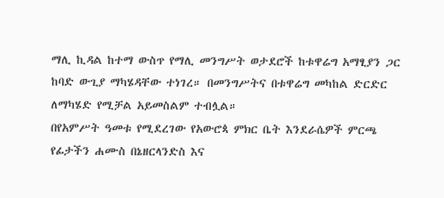ማሊ ኪዳል ከተማ ውስጥ የማሊ መንግሥት ወታደሮች ከቱዋሬግ አማፂያን ጋር ከባድ ውጊያ ማካሄዳቸው ተነገረ። በመንግሥትና በቱዋሬግ መካከል ድርድር ለማካሄድ የሚቻል አይመስልም ተብሏል።
በየአምሥት ዓመቱ የሚደረገው የአውሮጳ ምክር ቤት እንደራሴዎች ምርጫ የፊታችን ሐሙስ በኔዘርላንድስ እና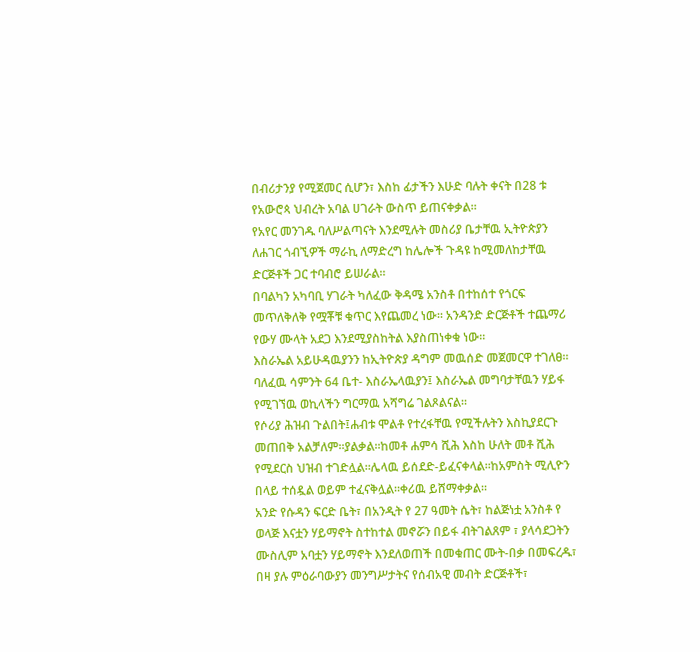በብሪታንያ የሚጀመር ሲሆን፣ እስከ ፊታችን እሁድ ባሉት ቀናት በ28 ቱ የአውሮጳ ህብረት አባል ሀገራት ውስጥ ይጠናቀቃል።
የአየር መንገዱ ባለሥልጣናት እንደሚሉት መስሪያ ቤታቸዉ ኢትዮጵያን ለሐገር ጎብኚዎች ማራኪ ለማድረግ ከሌሎች ጉዳዩ ከሚመለከታቸዉ ድርጅቶች ጋር ተባብሮ ይሠራል።
በባልካን አካባቢ ሃገራት ካለፈው ቅዳሜ አንስቶ በተከሰተ የጎርፍ መጥለቅለቅ የሟቾቹ ቁጥር እየጨመረ ነው። አንዳንድ ድርጅቶች ተጨማሪ የውሃ ሙላት አደጋ እንደሚያስከትል እያስጠነቀቁ ነው።
እስራኤል አይሁዳዉያንን ከኢትዮጵያ ዳግም መዉሰድ መጀመርዋ ተገለፀ። ባለፈዉ ሳምንት 64 ቤተ- እስራኤላዉያን፤ እስራኤል መግባታቸዉን ሃይፋ የሚገኘዉ ወኪላችን ግርማዉ አሻግሬ ገልጾልናል።
የሶሪያ ሕዝብ ጉልበት፤ሐብቱ ሞልቶ የተረፋቸዉ የሚችሉትን እስኪያደርጉ መጠበቅ አልቻለም።ያልቃል።ከመቶ ሐምሳ ሺሕ እስከ ሁለት መቶ ሺሕ የሚደርስ ህዝብ ተገድሏል።ሌላዉ ይሰደድ-ይፈናቀላል።ከአምስት ሚሊዮን በላይ ተሰዷል ወይም ተፈናቅሏል።ቀሪዉ ይሸማቀቃል።
አንድ የሱዳን ፍርድ ቤት፣ በአንዲት የ 27 ዓመት ሴት፣ ከልጅነቷ አንስቶ የ ወላጅ እናቷን ሃይማኖት ስተከተል መኖሯን በይፋ ብትገልጸም ፣ ያላሳደጋትን ሙስሊም አባቷን ሃይማኖት እንደለወጠች በመቁጠር ሙት-በቃ በመፍረዱ፣ በዛ ያሉ ምዕራባውያን መንግሥታትና የሰብአዊ መብት ድርጅቶች፣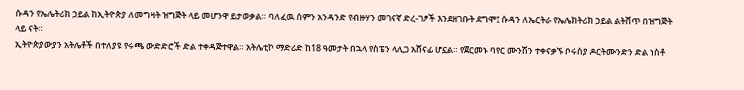ሱዳን የኤሌትሪክ ኃይል ከኢትዮጵያ ለመግዛት ዝግጅት ላይ መሆንዋ ይታወቃል። ባለፈዉ ሰምን አንዳንድ የብዙሃን መገናኛ ድረ-ገፆች እንደዘገቡት ደግሞ፤ ሱዳን ለኤርትራ የኤሌክትሪክ ኃይል ልትሸጥ በዝግጅት ላይ ናት።
ኢትዮጵያውያን አትሌቶች በተለያዩ የሩጫ ውድድሮች ድል ተቀዳጅተዋል። አትሌቲኮ ማድሪድ ከ18 ዓመታት በኋላ የስፔን ላሊጋ አሸናፊ ሆኗል። የጀርመኑ ባየር ሙንሽን ተቀናቃኙ ቦሩስያ ዶርትሙንድን ድል ነስቶ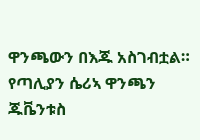ዋንጫውን በእጁ አስገብቷል። የጣሊያን ሴሪኣ ዋንጫን ጁቬንቱስ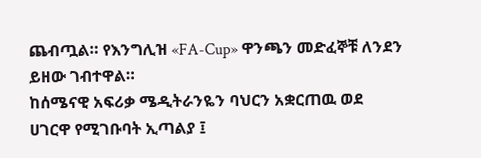ጨብጧል። የእንግሊዝ «FA-Cup» ዋንጫን መድፈኞቹ ለንደን ይዘው ገብተዋል።
ከሰሜናዊ አፍሪቃ ሜዲትራንዬን ባህርን አቋርጠዉ ወደ ሀገርዋ የሚገቡባት ኢጣልያ ፤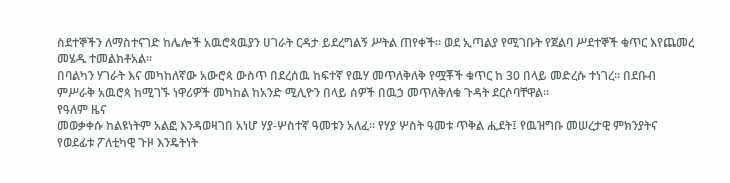ስደተኞችን ለማስተናገድ ከሌሎች አዉሮጳዉያን ሀገራት ርዳታ ይደረግልኝ ሥትል ጠየቀች። ወደ ኢጣልያ የሚገቡት የጀልባ ሥደተኞች ቁጥር እየጨመረ መሄዱ ተመልክቶአል።
በባልካን ሃገራት እና መካከለኛው አውሮጳ ውስጥ በደረሰዉ ከፍተኛ የዉሃ መጥለቅለቅ የሟቾች ቁጥር ከ 30 በላይ መድረሱ ተነገረ። በደቡብ ምሥራቅ አዉሮጳ ከሚገኙ ነዋሪዎች መካከል ከአንድ ሚሊዮን በላይ ሰዎች በዉኃ መጥለቅለቁ ጉዳት ደርሶባቸዋል።
የዓለም ዜና
መወቃቀሱ ከልዩነትም አልፎ እንዳወዛገበ አነሆ ሃያ-ሦስተኛ ዓመቱን አለፈ። የሃያ ሦስት ዓመቱ ጥቅል ሒደት፤ የዉዝግቡ መሠረታዊ ምክንያትና የወደፊቱ ፖለቲካዊ ጉዞ እንዴትነት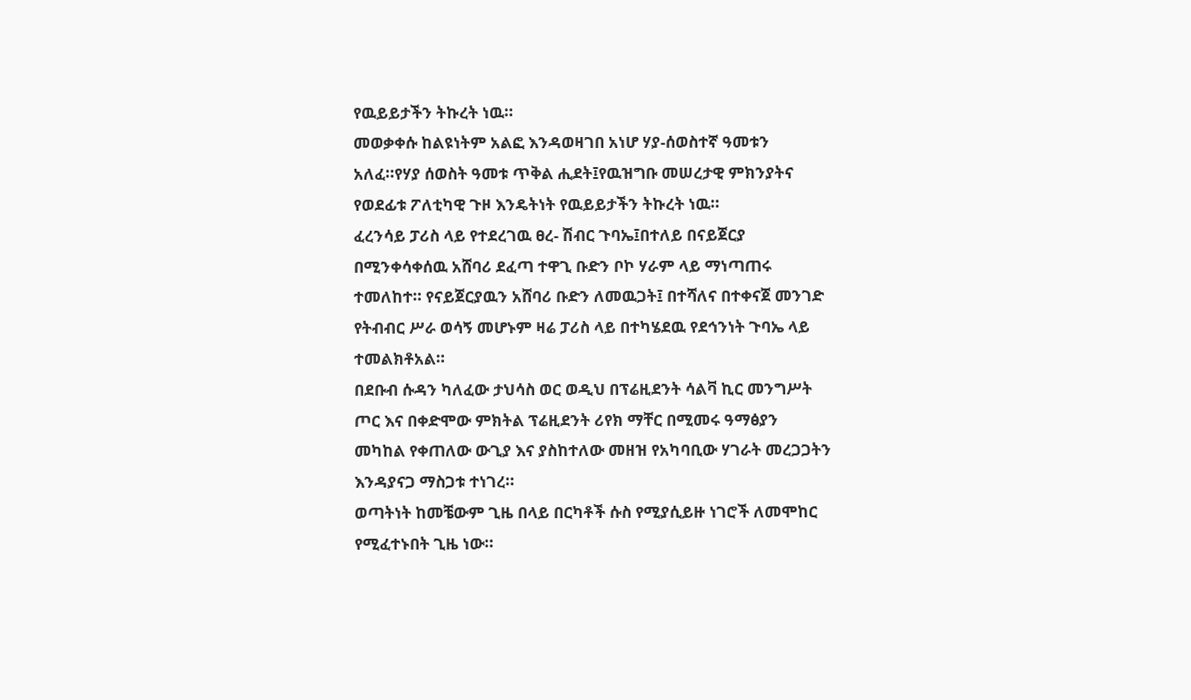የዉይይታችን ትኩረት ነዉ።
መወቃቀሱ ከልዩነትም አልፎ እንዳወዛገበ አነሆ ሃያ-ሰወስተኛ ዓመቱን አለፈ።የሃያ ሰወስት ዓመቱ ጥቅል ሒደት፤የዉዝግቡ መሠረታዊ ምክንያትና የወደፊቱ ፖለቲካዊ ጉዞ እንዴትነት የዉይይታችን ትኩረት ነዉ።
ፈረንሳይ ፓሪስ ላይ የተደረገዉ ፀረ- ሽብር ጉባኤ፤በተለይ በናይጀርያ በሚንቀሳቀሰዉ አሸባሪ ደፈጣ ተዋጊ ቡድን ቦኮ ሃራም ላይ ማነጣጠሩ ተመለከተ። የናይጀርያዉን አሸባሪ ቡድን ለመዉጋት፤ በተሻለና በተቀናጀ መንገድ የትብብር ሥራ ወሳኝ መሆኑም ዛሬ ፓሪስ ላይ በተካሄደዉ የደኅንነት ጉባኤ ላይ ተመልክቶአል።
በደቡብ ሱዳን ካለፈው ታህሳስ ወር ወዲህ በፕሬዚደንት ሳልቫ ኪር መንግሥት ጦር እና በቀድሞው ምክትል ፕሬዚደንት ሪየክ ማቸር በሚመሩ ዓማፅያን መካከል የቀጠለው ውጊያ እና ያስከተለው መዘዝ የአካባቢው ሃገራት መረጋጋትን እንዳያናጋ ማስጋቱ ተነገረ።
ወጣትነት ከመቼውም ጊዜ በላይ በርካቶች ሱስ የሚያሲይዙ ነገሮች ለመሞከር የሚፈተኑበት ጊዜ ነው።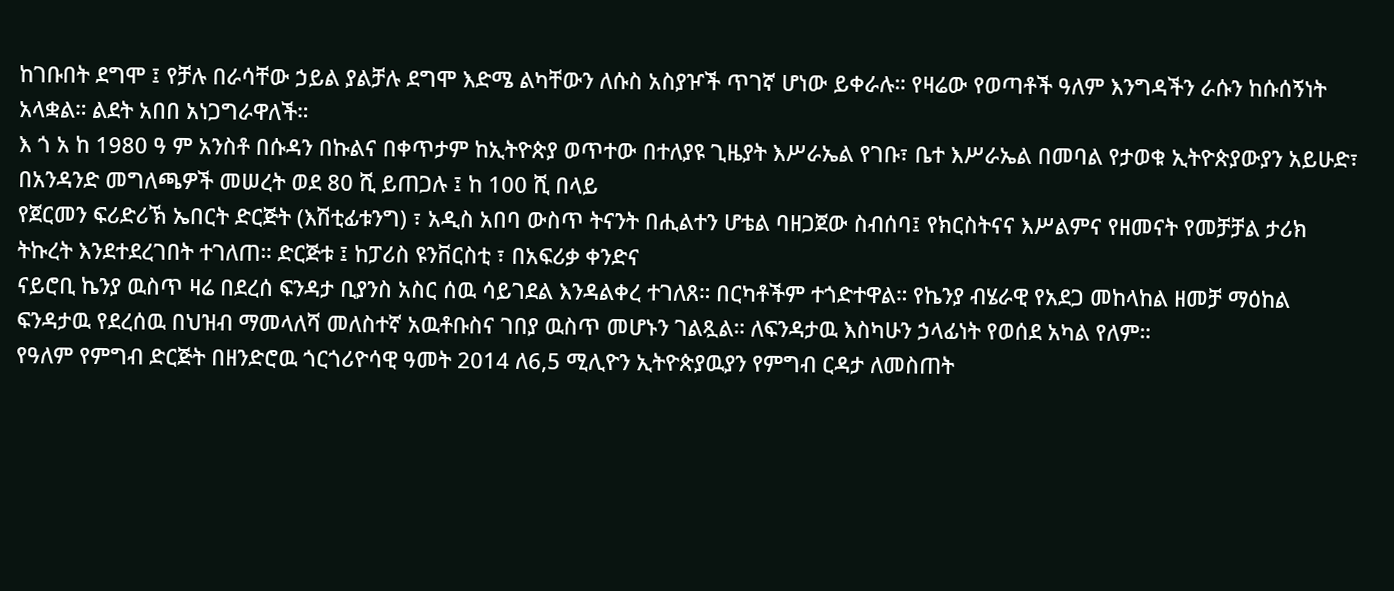ከገቡበት ደግሞ ፤ የቻሉ በራሳቸው ኃይል ያልቻሉ ደግሞ እድሜ ልካቸውን ለሱስ አስያዦች ጥገኛ ሆነው ይቀራሉ። የዛሬው የወጣቶች ዓለም እንግዳችን ራሱን ከሱሰኝነት አላቋል። ልደት አበበ አነጋግራዋለች።
እ ጎ አ ከ 1980 ዓ ም አንስቶ በሱዳን በኩልና በቀጥታም ከኢትዮጵያ ወጥተው በተለያዩ ጊዜያት እሥራኤል የገቡ፣ ቤተ እሥራኤል በመባል የታወቁ ኢትዮጵያውያን አይሁድ፣ በአንዳንድ መግለጫዎች መሠረት ወደ 80 ሺ ይጠጋሉ ፤ ከ 100 ሺ በላይ
የጀርመን ፍሪድሪኽ ኤበርት ድርጅት (እሽቲፊቱንግ) ፣ አዲስ አበባ ውስጥ ትናንት በሒልተን ሆቴል ባዘጋጀው ስብሰባ፤ የክርስትናና እሥልምና የዘመናት የመቻቻል ታሪክ ትኩረት እንደተደረገበት ተገለጠ። ድርጅቱ ፤ ከፓሪስ ዩንቨርስቲ ፣ በአፍሪቃ ቀንድና
ናይሮቢ ኬንያ ዉስጥ ዛሬ በደረሰ ፍንዳታ ቢያንስ አስር ሰዉ ሳይገደል እንዳልቀረ ተገለጸ። በርካቶችም ተጎድተዋል። የኬንያ ብሄራዊ የአደጋ መከላከል ዘመቻ ማዕከል ፍንዳታዉ የደረሰዉ በህዝብ ማመላለሻ መለስተኛ አዉቶቡስና ገበያ ዉስጥ መሆኑን ገልጿል። ለፍንዳታዉ እስካሁን ኃላፊነት የወሰደ አካል የለም።
የዓለም የምግብ ድርጅት በዘንድሮዉ ጎርጎሪዮሳዊ ዓመት 2014 ለ6,5 ሚሊዮን ኢትዮጵያዉያን የምግብ ርዳታ ለመስጠት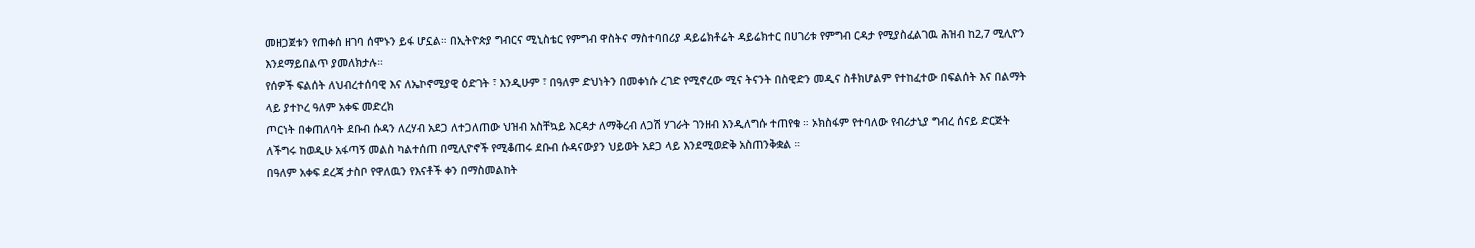መዘጋጀቱን የጠቀሰ ዘገባ ሰሞኑን ይፋ ሆኗል። በኢትዮጵያ ግብርና ሚኒስቴር የምግብ ዋስትና ማስተባበሪያ ዳይሬክቶሬት ዳይሬክተር በሀገሪቱ የምግብ ርዳታ የሚያስፈልገዉ ሕዝብ ከ2,7 ሚሊዮን እንደማይበልጥ ያመለክታሉ።
የሰዎች ፍልሰት ለህብረተሰባዊ እና ለኤኮኖሚያዊ ዕድገት ፣ እንዲሁም ፣ በዓለም ድህነትን በመቀነሱ ረገድ የሚኖረው ሚና ትናንት በስዊድን መዲና ስቶክሆልም የተከፈተው በፍልሰት እና በልማት ላይ ያተኮረ ዓለም አቀፍ መድረክ
ጦርነት በቀጠለባት ደቡብ ሱዳን ለረሃብ አደጋ ለተጋለጠው ህዝብ አስቸኳይ እርዳታ ለማቅረብ ለጋሽ ሃገራት ገንዘብ እንዲለግሱ ተጠየቁ ። ኦክስፋም የተባለው የብሪታኒያ ግብረ ሰናይ ድርጅት ለችግሩ ከወዲሁ አፋጣኝ መልስ ካልተሰጠ በሚሊዮኖች የሚቆጠሩ ደቡብ ሱዳናውያን ህይወት አደጋ ላይ እንደሚወድቅ አስጠንቅቋል ።
በዓለም አቀፍ ደረጃ ታስቦ የዋለዉን የእናቶች ቀን በማስመልከት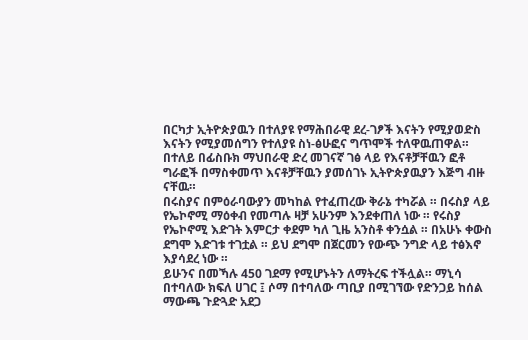በርካታ ኢትዮጵያዉን በተለያዩ የማሕበራዊ ደረ-ገፆች እናትን የሚያወድስ እናትን የሚያመሰግን የተለያዩ ስነ-ፅሁፎና ግጥሞች ተለዋዉጠዋል። በተለይ በፊስቡክ ማህበራዊ ድረ መገናኛ ገፅ ላይ የእናቶቻቸዉን ፎቶ ግራፎች በማስቀመጥ እናቶቻቸዉን ያመሰገኑ ኢትዮጵያዉያን እጅግ ብዙ ናቸዉ።
በሩስያና በምዕራባውያን መካከል የተፈጠረው ቅራኔ ተካሯል ። በሩስያ ላይ የኤኮኖሚ ማዕቀብ የመጣሉ ዛቻ አሁንም እንደቀጠለ ነው ። የሩስያ የኤኮኖሚ እድገት እምርታ ቀደም ካለ ጊዜ አንስቶ ቀንሷል ። በአሁኑ ቀውስ ደግሞ እድገቱ ተገቷል ። ይህ ደግሞ በጀርመን የውጭ ንግድ ላይ ተፅእኖ እያሳደረ ነው ።
ይሁንና በመኻሉ 450 ገደማ የሚሆኑትን ለማትረፍ ተችሏል። ማኒሳ በተባለው ክፍለ ሀገር ፤ ሶማ በተባለው ጣቢያ በሚገኘው የድንጋይ ከሰል ማውጫ ጉድጓድ አደጋ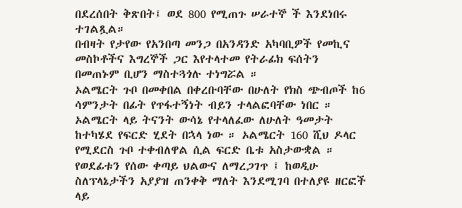በደረሰበት ቅጽበት፤ ወደ 800 የሚጠጉ ሠራተኞ ች እንደነበሩ ተገልጿል።
በብዛት የታየው የአንበጣ መንጋ በአንዳንድ አካባቢዎች የመኪና መስኮቶችና እግረኞች ጋር እየተላተመ የትራፊክ ፍሰትን በመጠኑም ቢሆን ማስተጓጎሉ ተነግሯል ።
ኦልሜርት ጉቦ በመቀበል በቀረቡባቸው በሁለት የክስ ጭብጦች ከ6 ሳምንታት በፊት የጥፋተኝነት ብይን ተላልፎባቸው ነበር ። ኦልሜርት ላይ ትናንት ውሳኔ የተላለፈው ለሁለት ዓመታት ከተካሄደ የፍርድ ሂደት በኋላ ነው ። ኦልሜርት 160 ሺህ ዶላር የሚደርስ ጉቦ ተቀብለዋል ሲል ፍርድ ቤቱ አስታውቋል ።
የወደፊቱን የሰው ቀጣይ ህልውና ለማረጋገጥ ፤ ከወዲሁ ስለፕላኔታችን አያያዝ ጠንቀቅ ማለት እንደሚገባ በተለያዩ ዘርፎች ላይ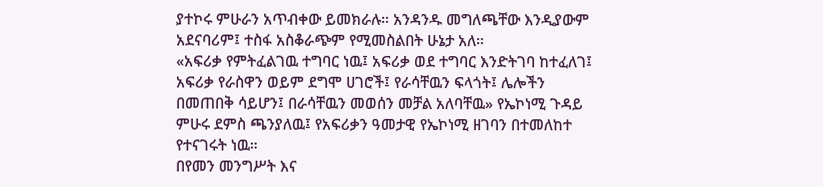ያተኮሩ ምሁራን አጥብቀው ይመክራሉ። አንዳንዱ መግለጫቸው እንዲያውም አደናባሪም፤ ተስፋ አስቆራጭም የሚመስልበት ሁኔታ አለ።
«አፍሪቃ የምትፈልገዉ ተግባር ነዉ፤ አፍሪቃ ወደ ተግባር እንድትገባ ከተፈለገ፤ አፍሪቃ የራስዋን ወይም ደግሞ ሀገሮች፤ የራሳቸዉን ፍላጎት፤ ሌሎችን በመጠበቅ ሳይሆን፤ በራሳቸዉን መወሰን መቻል አለባቸዉ» የኤኮነሚ ጉዳይ ምሁሩ ደምስ ጫንያለዉ፤ የአፍሪቃን ዓመታዊ የኤኮነሚ ዘገባን በተመለከተ የተናገሩት ነዉ።
በየመን መንግሥት እና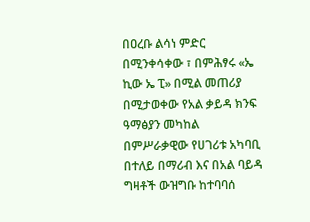በዐረቡ ልሳነ ምድር በሚንቀሳቀው ፣ በምሕፃሩ «ኤ ኪው ኤ ፒ» በሚል መጠሪያ በሚታወቀው የአል ቃይዳ ክንፍ ዓማፅያን መካከል በምሥራቃዊው የሀገሪቱ አካባቢ በተለይ በማሪብ እና በአል ባይዳ ግዛቶች ውዝግቡ ከተባባሰ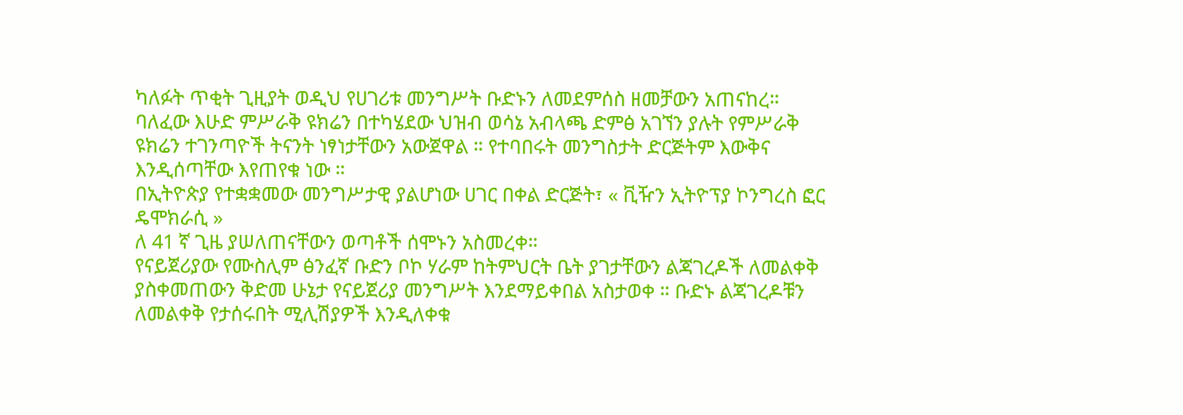ካለፉት ጥቂት ጊዚያት ወዲህ የሀገሪቱ መንግሥት ቡድኑን ለመደምሰስ ዘመቻውን አጠናከረ።
ባለፈው እሁድ ምሥራቅ ዩክሬን በተካሄደው ህዝብ ወሳኔ አብላጫ ድምፅ አገኘን ያሉት የምሥራቅ ዩክሬን ተገንጣዮች ትናንት ነፃነታቸውን አውጀዋል ። የተባበሩት መንግስታት ድርጅትም እውቅና እንዲሰጣቸው እየጠየቁ ነው ።
በኢትዮጵያ የተቋቋመው መንግሥታዊ ያልሆነው ሀገር በቀል ድርጅት፣ « ቪዥን ኢትዮፕያ ኮንግረስ ፎር ዴሞክራሲ »
ለ 41 ኛ ጊዜ ያሠለጠናቸውን ወጣቶች ሰሞኑን አስመረቀ።
የናይጀሪያው የሙስሊም ፅንፈኛ ቡድን ቦኮ ሃራም ከትምህርት ቤት ያገታቸውን ልጃገረዶች ለመልቀቅ ያስቀመጠውን ቅድመ ሁኔታ የናይጀሪያ መንግሥት እንደማይቀበል አስታወቀ ። ቡድኑ ልጃገረዶቹን ለመልቀቅ የታሰሩበት ሚሊሽያዎች እንዲለቀቁ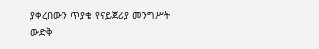ያቀረበውን ጥያቄ የናይጀሪያ መንግሥት ውድቅ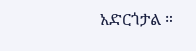አድርጎታል ።